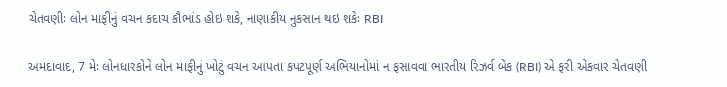ચેતવણીઃ લોન માફીનું વચન કદાચ કૌભાંડ હોઇ શકે, નાણાકીય નુકસાન થઇ શકેઃ RBI

અમદાવાદ, 7 મેઃ લોનધારકોને લોન માફીનું ખોટું વચન આપતા કપટપૂર્ણ અભિયાનોમાં ન ફસાવવા ભારતીય રિઝર્વ બેંક (RBI) એ ફરી એકવાર ચેતવણી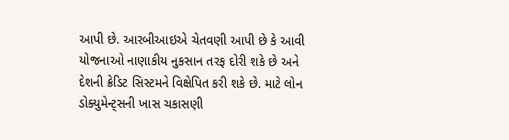આપી છે. આરબીઆઇએ ચેતવણી આપી છે કે આવી યોજનાઓ નાણાકીય નુકસાન તરફ દોરી શકે છે અને દેશની ક્રેડિટ સિસ્ટમને વિક્ષેપિત કરી શકે છે. માટે લોન ડોક્યુમેન્ટ્સની ખાસ ચકાસણી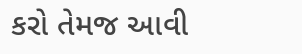કરો તેમજ આવી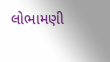લોભામણી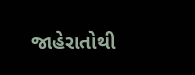જાહેરાતોથી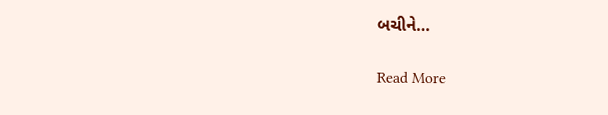બચીને…

Read More